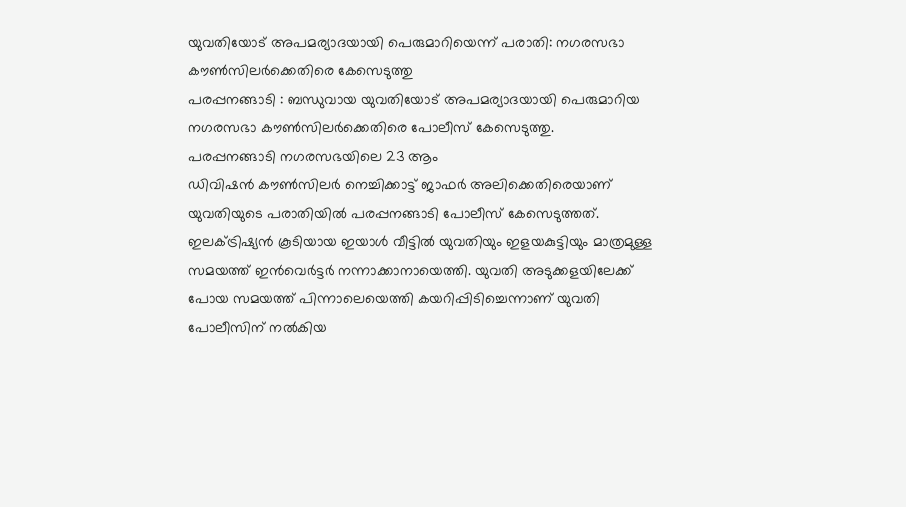യുവതിയോട് അപമര്യാദയായി പെരുമാറിയെന്ന് പരാതി: നഗരസഭാ കൗൺസിലർക്കെതിരെ കേസെടുത്തു
പരപ്പനങ്ങാടി : ബന്ധുവായ യുവതിയോട് അപമര്യാദയായി പെരുമാറിയ നഗരസഭാ കൗൺസിലർക്കെതിരെ പോലീസ് കേസെടുത്തു.
പരപ്പനങ്ങാടി നഗരസഭയിലെ 23 ആം
ഡിവിഷൻ കൗൺസിലർ നെച്ചിക്കാട്ട് ജാഫർ അലിക്കെതിരെയാണ് യുവതിയുടെ പരാതിയിൽ പരപ്പനങ്ങാടി പോലീസ് കേസെടുത്തത്.
ഇലക്ട്രിഷ്യൻ കൂടിയായ ഇയാൾ വീട്ടിൽ യുവതിയും ഇളയകുട്ടിയും മാത്രമുള്ള സമയത്ത് ഇൻവെർട്ടർ നന്നാക്കാനായെത്തി. യുവതി അടുക്കളയിലേക്ക് പോയ സമയത്ത് പിന്നാലെയെത്തി കയറിപ്പിടിച്ചെന്നാണ് യുവതി പോലീസിന് നൽകിയ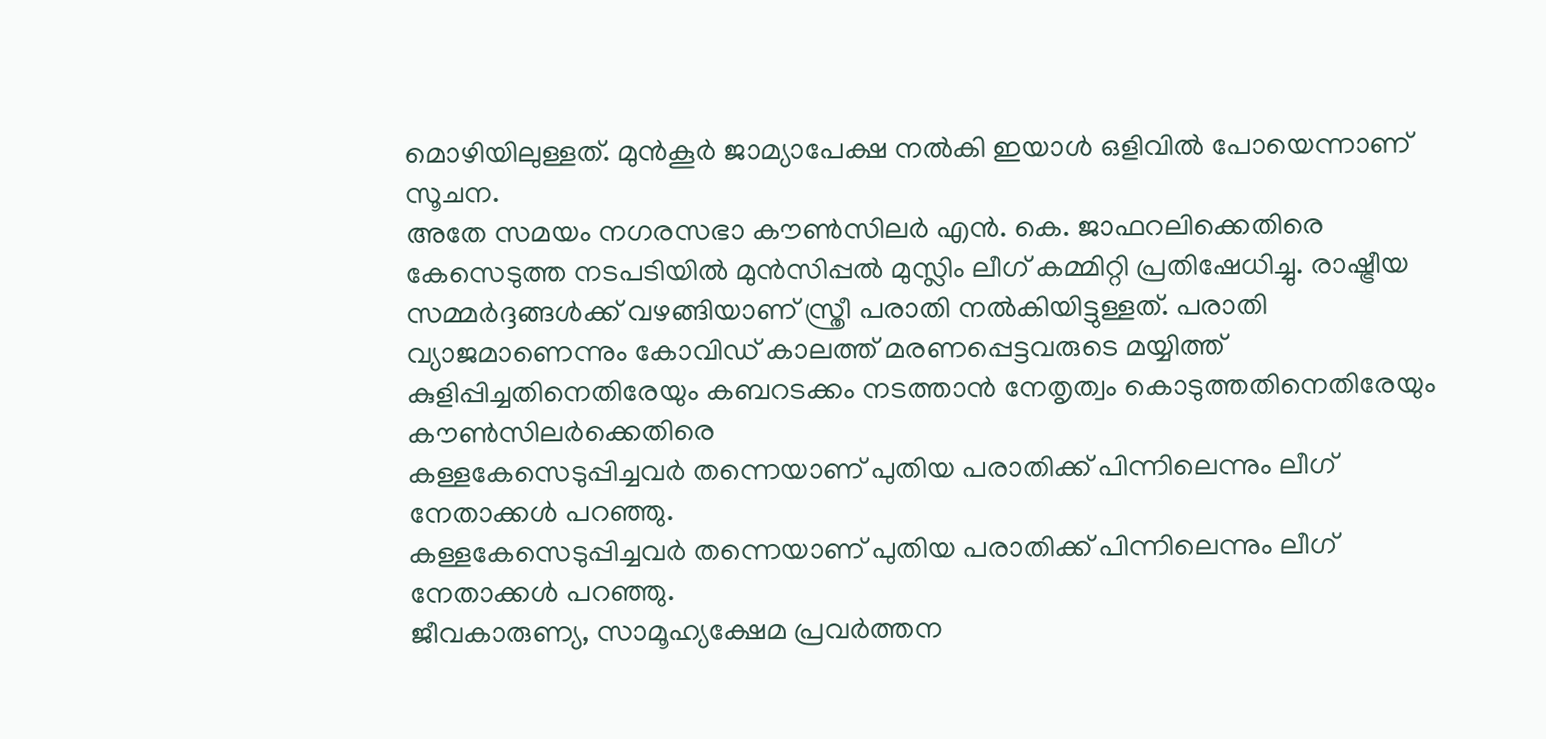മൊഴിയിലുള്ളത്. മുൻകൂർ ജാമ്യാപേക്ഷ നൽകി ഇയാൾ ഒളിവിൽ പോയെന്നാണ് സൂചന.
അതേ സമയം നഗരസഭാ കൗൺസിലർ എൻ. കെ. ജാഫറലിക്കെതിരെ കേസെടുത്ത നടപടിയിൽ മുൻസിപ്പൽ മുസ്ലിം ലീഗ് കമ്മിറ്റി പ്രതിഷേധിച്ചു. രാഷ്ട്രീയ സമ്മർദ്ദങ്ങൾക്ക് വഴങ്ങിയാണ് സ്ത്രീ പരാതി നൽകിയിട്ടുള്ളത്. പരാതി വ്യാജമാണെന്നും കോവിഡ് കാലത്ത് മരണപ്പെട്ടവരുടെ മയ്യിത്ത് കുളിപ്പിച്ചതിനെതിരേയും കബറടക്കം നടത്താൻ നേതൃത്വം കൊടുത്തതിനെതിരേയും കൗൺസിലർക്കെതിരെ
കള്ളകേസെടുപ്പിച്ചവർ തന്നെയാണ് പുതിയ പരാതിക്ക് പിന്നിലെന്നും ലീഗ് നേതാക്കൾ പറഞ്ഞു.
കള്ളകേസെടുപ്പിച്ചവർ തന്നെയാണ് പുതിയ പരാതിക്ക് പിന്നിലെന്നും ലീഗ് നേതാക്കൾ പറഞ്ഞു.
ജീവകാരുണ്യ, സാമൂഹ്യക്ഷേമ പ്രവർത്തന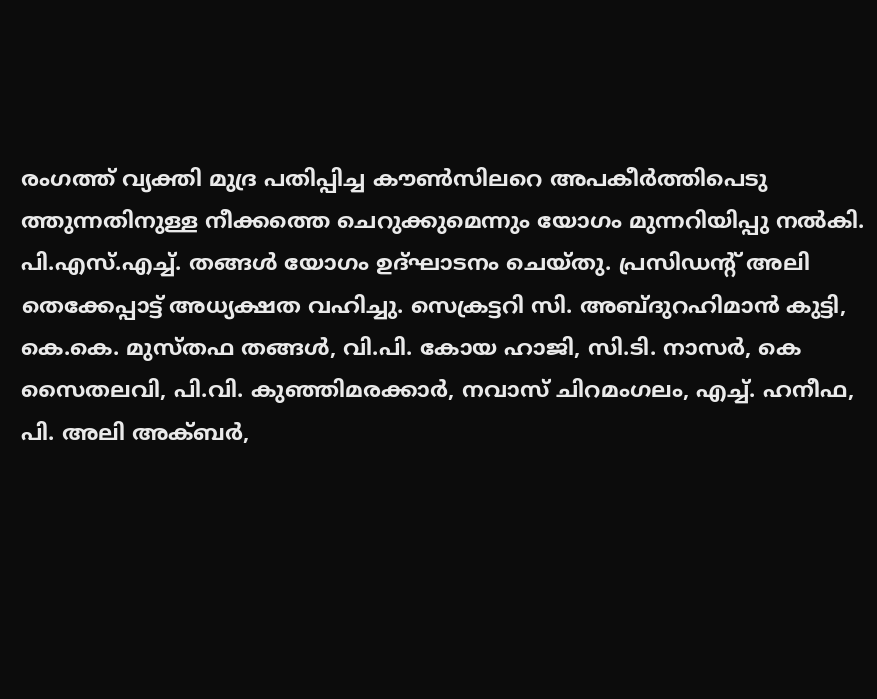രംഗത്ത് വ്യക്തി മുദ്ര പതിപ്പിച്ച കൗൺസിലറെ അപകീർത്തിപെടു ത്തുന്നതിനുള്ള നീക്കത്തെ ചെറുക്കുമെന്നും യോഗം മുന്നറിയിപ്പു നൽകി.
പി.എസ്.എച്ച്. തങ്ങൾ യോഗം ഉദ്ഘാടനം ചെയ്തു. പ്രസിഡന്റ് അലി തെക്കേപ്പാട്ട് അധ്യക്ഷത വഹിച്ചു. സെക്രട്ടറി സി. അബ്ദുറഹിമാൻ കുട്ടി,
കെ.കെ. മുസ്തഫ തങ്ങൾ, വി.പി. കോയ ഹാജി, സി.ടി. നാസർ, കെ സൈതലവി, പി.വി. കുഞ്ഞിമരക്കാർ, നവാസ് ചിറമംഗലം, എച്ച്. ഹനീഫ, പി. അലി അക്ബർ,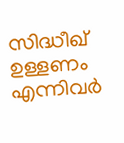സിദ്ധീഖ് ഉള്ളണം എന്നിവർ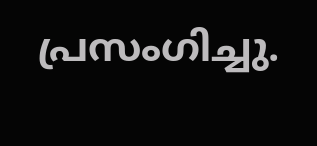പ്രസംഗിച്ചു.